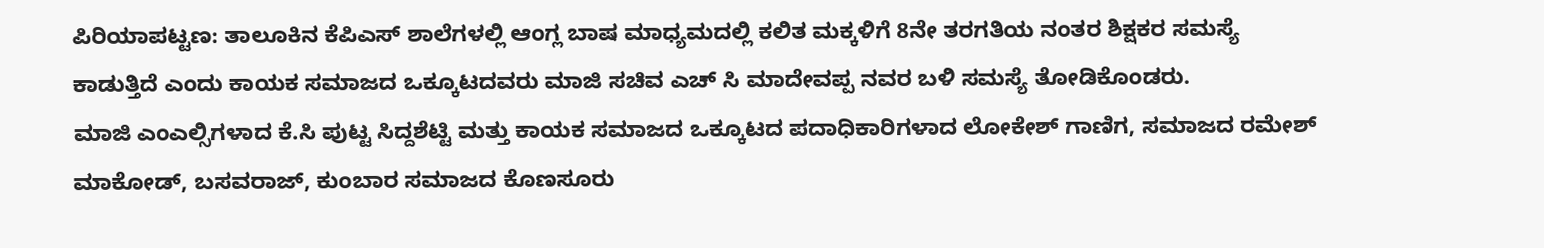ಪಿರಿಯಾಪಟ್ಟಣ: ತಾಲೂಕಿನ ಕೆಪಿಎಸ್ ಶಾಲೆಗಳಲ್ಲಿ ಆಂಗ್ಲ ಬಾಷ ಮಾಧ್ಯಮದಲ್ಲಿ ಕಲಿತ ಮಕ್ಕಳಿಗೆ 8ನೇ ತರಗತಿಯ ನಂತರ ಶಿಕ್ಷಕರ ಸಮಸ್ಯೆ ಕಾಡುತ್ತಿದೆ ಎಂದು ಕಾಯಕ ಸಮಾಜದ ಒಕ್ಕೂಟದವರು ಮಾಜಿ ಸಚಿವ ಎಚ್ ಸಿ ಮಾದೇವಪ್ಪ ನವರ ಬಳಿ ಸಮಸ್ಯೆ ತೋಡಿಕೊಂಡರು.
ಮಾಜಿ ಎಂಎಲ್ಸಿಗಳಾದ ಕೆ.ಸಿ ಪುಟ್ಟ ಸಿದ್ದಶೆಟ್ಟಿ ಮತ್ತು ಕಾಯಕ ಸಮಾಜದ ಒಕ್ಕೂಟದ ಪದಾಧಿಕಾರಿಗಳಾದ ಲೋಕೇಶ್ ಗಾಣಿಗ, ಸಮಾಜದ ರಮೇಶ್ ಮಾಕೋಡ್, ಬಸವರಾಜ್, ಕುಂಬಾರ ಸಮಾಜದ ಕೊಣಸೂರು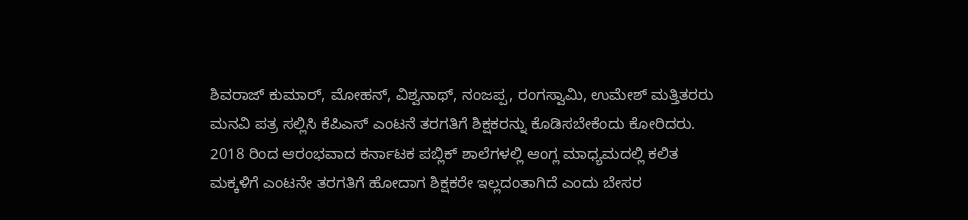ಶಿವರಾಜ್ ಕುಮಾರ್, ಮೋಹನ್, ವಿಶ್ವನಾಥ್, ನಂಜಪ್ಪ, ರಂಗಸ್ವಾಮಿ, ಉಮೇಶ್ ಮತ್ತಿತರರು ಮನವಿ ಪತ್ರ ಸಲ್ಲಿಸಿ ಕೆಪಿಎಸ್ ಎಂಟನೆ ತರಗತಿಗೆ ಶಿಕ್ಷಕರನ್ನು ಕೊಡಿಸಬೇಕೆಂದು ಕೋರಿದರು.
2018 ರಿಂದ ಆರಂಭವಾದ ಕರ್ನಾಟಕ ಪಬ್ಲಿಕ್ ಶಾಲೆಗಳಲ್ಲಿ ಆಂಗ್ಲ ಮಾಧ್ಯಮದಲ್ಲಿ ಕಲಿತ ಮಕ್ಕಳಿಗೆ ಎಂಟನೇ ತರಗತಿಗೆ ಹೋದಾಗ ಶಿಕ್ಷಕರೇ ಇಲ್ಲದಂತಾಗಿದೆ ಎಂದು ಬೇಸರ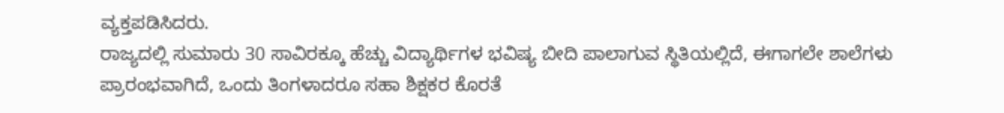ವ್ಯಕ್ತಪಡಿಸಿದರು.
ರಾಜ್ಯದಲ್ಲಿ ಸುಮಾರು 30 ಸಾವಿರಕ್ಕೂ ಹೆಚ್ಚು ವಿದ್ಯಾರ್ಥಿಗಳ ಭವಿಷ್ಯ ಬೀದಿ ಪಾಲಾಗುವ ಸ್ಥಿತಿಯಲ್ಲಿದೆ, ಈಗಾಗಲೇ ಶಾಲೆಗಳು ಪ್ರಾರಂಭವಾಗಿದೆ, ಒಂದು ತಿಂಗಳಾದರೂ ಸಹಾ ಶಿಕ್ಷಕರ ಕೊರತೆ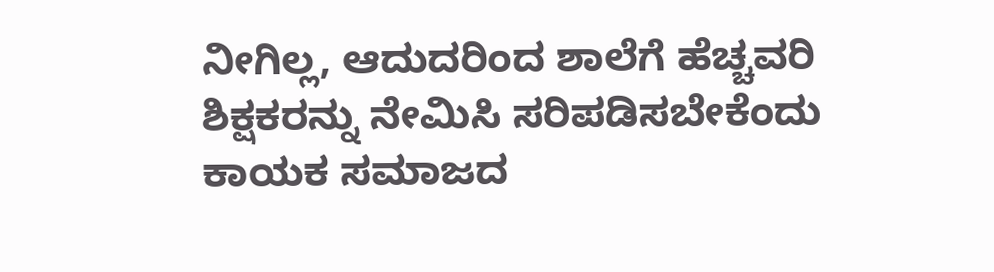ನೀಗಿಲ್ಲ, ಆದುದರಿಂದ ಶಾಲೆಗೆ ಹೆಚ್ಚವರಿ ಶಿಕ್ಷಕರನ್ನು ನೇಮಿಸಿ ಸರಿಪಡಿಸಬೇಕೆಂದು ಕಾಯಕ ಸಮಾಜದ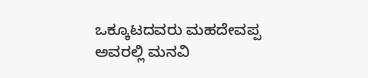ಒಕ್ಕೂಟದವರು ಮಹದೇವಪ್ಪ ಅವರಲ್ಲಿ ಮನವಿ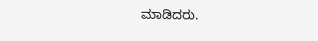ಮಾಡಿದರು.